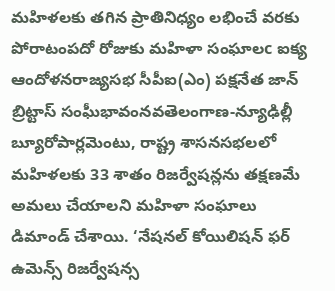మహిళలకు తగిన ప్రాతినిధ్యం లభించే వరకు పోరాటంపదో రోజుకు మహిళా సంఘాలc ఐక్య ఆందోళనరాజ్యసభ సీపీఐ(ఎం) పక్షనేత జాన్ బ్రిట్టాస్ సంఘీభావంనవతెలంగాణ-న్యూఢిల్లీ బ్యూరోపార్లమెంటు, రాష్ట్ర శాసనసభలలో మహిళలకు 33 శాతం రిజర్వేషన్లను తక్షణమే అమలు చేయాలని మహిళా సంఘాలు డిమాండ్ చేశాయి. ‘నేషనల్ కోయిలిషన్ ఫర్ ఉమెన్స్ రిజర్వేషన్స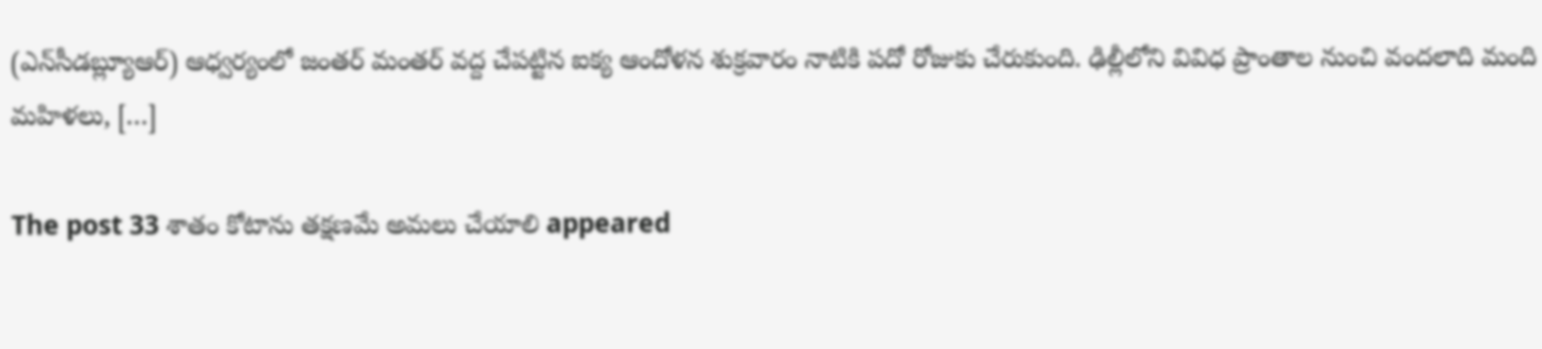(ఎన్‌సీడ‌బ్ల్యూఆర్‌) ఆధ్వర్యంలో జంతర్ మంతర్ వద్ద చేపట్టిన ఐక్య ఆందోళన శుక్రవారం నాటికి పదో రోజుకు చేరుకుంది. ఢిల్లీలోని వివిధ ప్రాంతాల నుంచి వందలాది మంది మహిళలు, […]

The post 33 శాతం కోటాను తక్షణమే అమలు చేయాలి appeared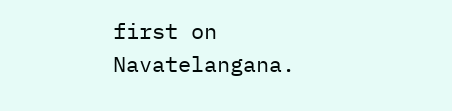first on Navatelangana.